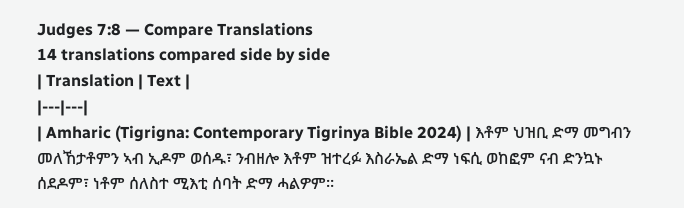Judges 7:8 — Compare Translations
14 translations compared side by side
| Translation | Text |
|---|---|
| Amharic (Tigrigna: Contemporary Tigrinya Bible 2024) | እቶም ህዝቢ ድማ መግብን መለኸታቶምን ኣብ ኢዶም ወሰዱ፣ ንብዘሎ እቶም ዝተረፉ እስራኤል ድማ ነፍሲ ወከፎም ናብ ድንኳኑ ሰደዶም፣ ነቶም ሰለስተ ሚእቲ ሰባት ድማ ሓልዎም።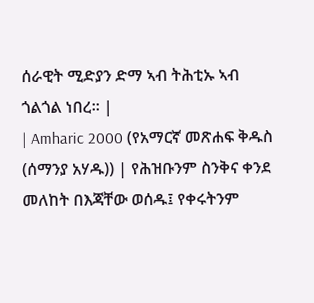ሰራዊት ሚድያን ድማ ኣብ ትሕቲኡ ኣብ ጎልጎል ነበረ። |
| Amharic 2000 (የአማርኛ መጽሐፍ ቅዱስ (ሰማንያ አሃዱ)) | የሕዝቡንም ስንቅና ቀንደ መለከት በእጃቸው ወሰዱ፤ የቀሩትንም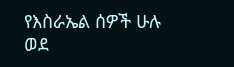የእስራኤል ሰዎች ሁሉ ወደ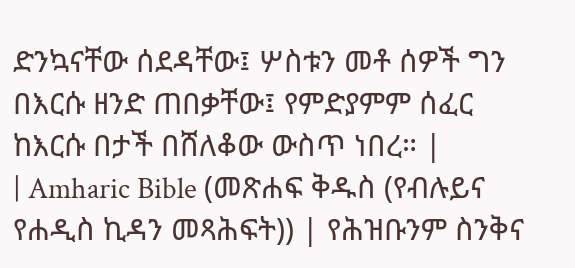ድንኳናቸው ሰደዳቸው፤ ሦስቱን መቶ ሰዎች ግን በእርሱ ዘንድ ጠበቃቸው፤ የምድያምም ሰፈር ከእርሱ በታች በሸለቆው ውስጥ ነበረ። |
| Amharic Bible (መጽሐፍ ቅዱስ (የብሉይና የሐዲስ ኪዳን መጻሕፍት)) | የሕዝቡንም ስንቅና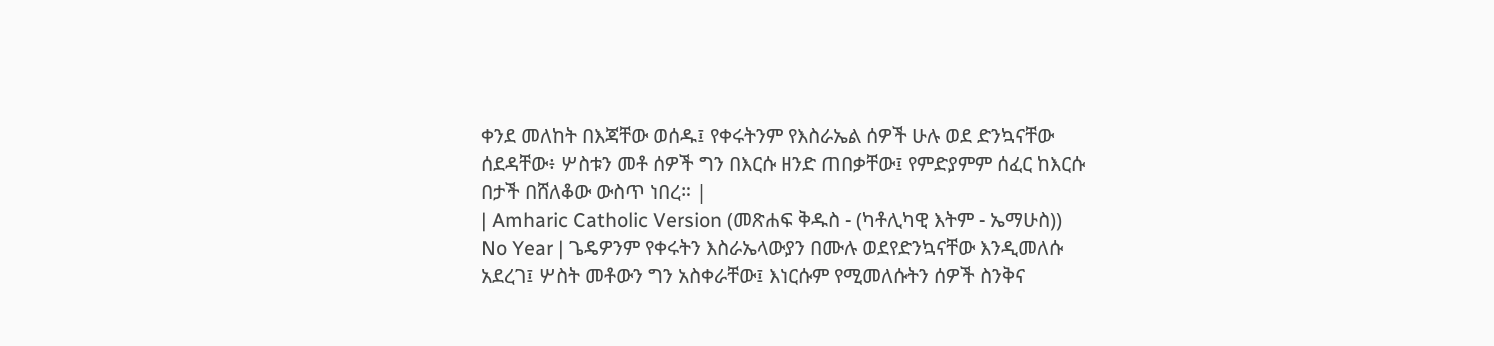ቀንደ መለከት በእጃቸው ወሰዱ፤ የቀሩትንም የእስራኤል ሰዎች ሁሉ ወደ ድንኳናቸው ሰደዳቸው፥ ሦስቱን መቶ ሰዎች ግን በእርሱ ዘንድ ጠበቃቸው፤ የምድያምም ሰፈር ከእርሱ በታች በሸለቆው ውስጥ ነበረ። |
| Amharic Catholic Version (መጽሐፍ ቅዱስ - (ካቶሊካዊ እትም - ኤማሁስ)) No Year | ጌዴዎንም የቀሩትን እስራኤላውያን በሙሉ ወደየድንኳናቸው እንዲመለሱ አደረገ፤ ሦስት መቶውን ግን አስቀራቸው፤ እነርሱም የሚመለሱትን ሰዎች ስንቅና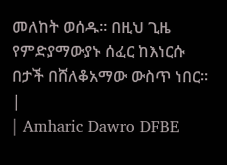መለከት ወሰዱ። በዚህ ጊዜ የምድያማውያኑ ሰፈር ከእነርሱ በታች በሸለቆአማው ውስጥ ነበር። |
| Amharic Dawro DFBE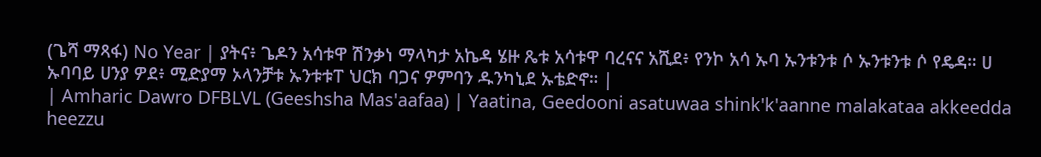(ጌሻ ማጻፋ) No Year | ያትና፥ ጌዶን አሳቱዋ ሽንቃነ ማላካታ አኬዳ ሄዙ ጼቱ አሳቱዋ ባረናና አሺደ፥ የንኮ አሳ ኡባ ኡንቱንቱ ሶ ኡንቱንቱ ሶ የዴዳ። ሀ ኡባባይ ሀንያ ዎደ፥ ሚድያማ ኦላንቻቱ ኡንቱቱፐ ህርክ ባጋና ዎምባን ዱንካኒደ ኡቴድኖ። |
| Amharic Dawro DFBLVL (Geeshsha Mas'aafaa) | Yaatina, Geedooni asatuwaa shink'k'aanne malakataa akkeedda heezzu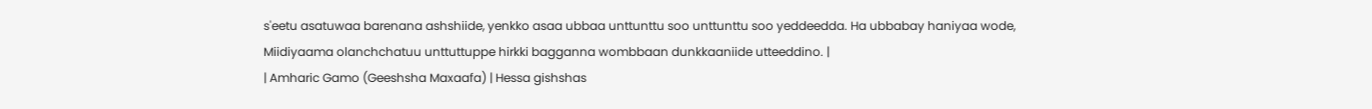s'eetu asatuwaa barenana ashshiide, yenkko asaa ubbaa unttunttu soo unttunttu soo yeddeedda. Ha ubbabay haniyaa wode, Miidiyaama olanchchatuu unttuttuppe hirkki bagganna wombbaan dunkkaaniide utteeddino. |
| Amharic Gamo (Geeshsha Maxaafa) | Hessa gishshas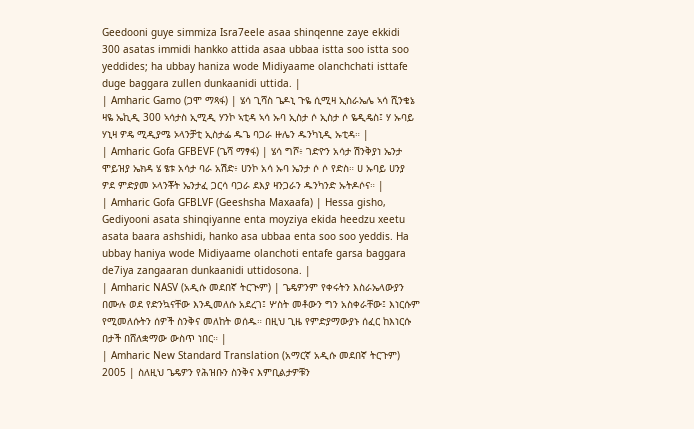Geedooni guye simmiza Isra7eele asaa shinqenne zaye ekkidi 300 asatas immidi hankko attida asaa ubbaa istta soo istta soo yeddides; ha ubbay haniza wode Midiyaame olanchchati isttafe duge baggara zullen dunkaanidi uttida. |
| Amharic Gamo (ጋሞ ማጻፋ) | ሄሳ ጊሻስ ጌዶኒ ጉዬ ሲሚዛ ኢስራኤሌ ኣሳ ሺንቄኔ ዛዬ ኤኪዲ 300 ኣሳታስ ኢሚዲ ሃንኮ ኣቲዳ ኣሳ ኡባ ኢስታ ሶ ኢስታ ሶ ዬዲዴስ፤ ሃ ኡባይ ሃኒዛ ዎዴ ሚዲያሜ ኦላንቻቲ ኢስታፌ ዱጌ ባጋራ ዙሌን ዱንካኒዲ ኡቲዳ። |
| Amharic Gofa GFBEVF (ጌሻ ማፃፋ) | ሄሳ ግሾ፥ ገድዮን አሳታ ሽንቅያነ ኤንታ ሞይዝያ ኤክዳ ሄ ፄቱ አሳታ ባራ አሽድ፥ ሀንኮ አሳ ኡባ ኤንታ ሶ ሶ የድስ። ሀ ኡባይ ሀንያ ዎደ ምድያመ ኦላንቾት ኤንታፈ ጋርሳ ባጋራ ደእያ ዛንጋራን ዱንካንድ ኡትዶሶና። |
| Amharic Gofa GFBLVF (Geeshsha Maxaafa) | Hessa gisho, Gediyooni asata shinqiyanne enta moyziya ekida heedzu xeetu asata baara ashshidi, hanko asa ubbaa enta soo soo yeddis. Ha ubbay haniya wode Midiyaame olanchoti entafe garsa baggara de7iya zangaaran dunkaanidi uttidosona. |
| Amharic NASV (አዲሱ መደበኛ ትርጒም) | ጌዴዎንም የቀሩትን እስራኤላውያን በሙሉ ወደ የድንኳናቸው እንዲመለሱ አደረገ፤ ሦስት መቶውን ግን አስቀራቸው፤ እነርሱም የሚመለሱትን ሰዎች ስንቅና መለከት ወሰዱ። በዚህ ጊዜ የምድያማውያኑ ሰፈር ከእነርሱ በታች በሸለቋማው ውስጥ ነበር። |
| Amharic New Standard Translation (አማርኛ አዲሱ መደበኛ ትርጉም) 2005 | ስለዚህ ጌዴዎን የሕዝቡን ስንቅና እምቢልታዎቹን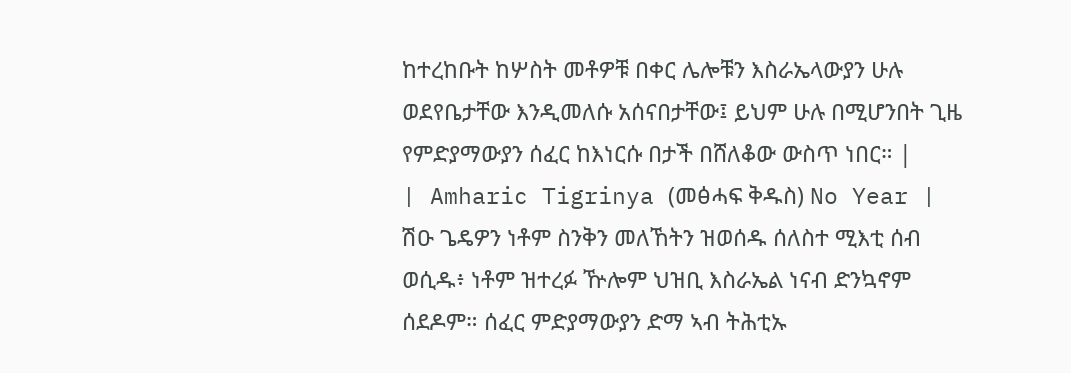ከተረከቡት ከሦስት መቶዎቹ በቀር ሌሎቹን እስራኤላውያን ሁሉ ወደየቤታቸው እንዲመለሱ አሰናበታቸው፤ ይህም ሁሉ በሚሆንበት ጊዜ የምድያማውያን ሰፈር ከእነርሱ በታች በሸለቆው ውስጥ ነበር። |
| Amharic Tigrinya (መፅሓፍ ቅዱስ) No Year | ሽዑ ጌዴዎን ነቶም ስንቅን መለኸትን ዝወሰዱ ሰለስተ ሚእቲ ሰብ ወሲዱ፥ ነቶም ዝተረፉ ዅሎም ህዝቢ እስራኤል ነናብ ድንኳኖም ሰደዶም። ሰፈር ምድያማውያን ድማ ኣብ ትሕቲኡ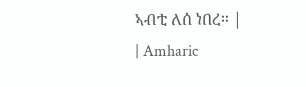ኣብቲ ለሰ ነበረ። |
| Amharic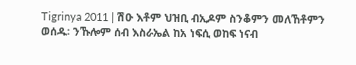Tigrinya 2011 | ሽዑ እቶም ህዝቢ ብኢዶም ስንቆምን መለኸቶምን ወሰዱ፡ ንኹሎም ሰብ እስራኤል ከአ ነፍሲ ወከፍ ነናብ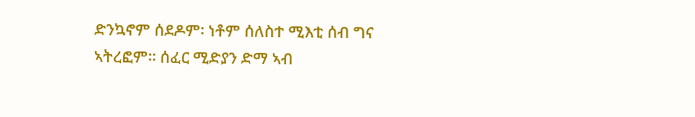ድንኳኖም ሰደዶም፡ ነቶም ሰለስተ ሚእቲ ሰብ ግና ኣትረፎም። ሰፈር ሚድያን ድማ ኣብ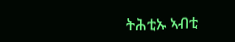ትሕቲኡ ኣብቲ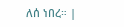ለሰ ነበረ። |